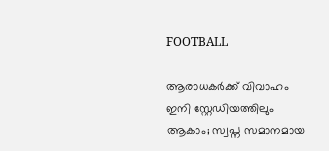FOOTBALL

ആരാധകർക്ക് വിവാഹം ഇനി സ്റ്റേഡിയത്തിലും ആകാം; സ്വപ്ന സമാനമായ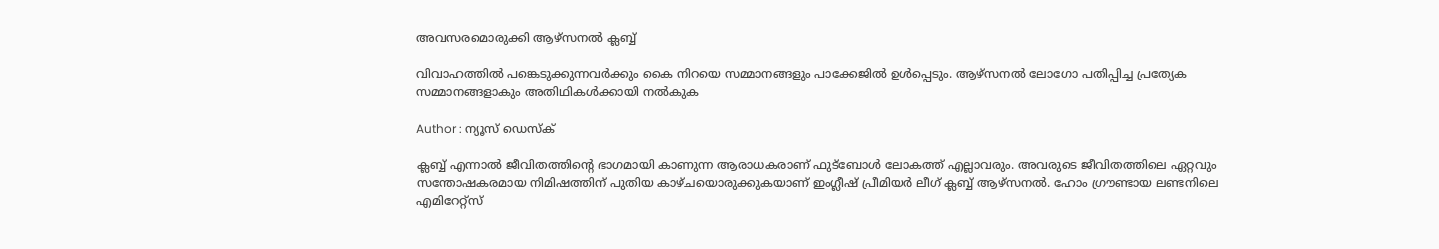അവസരമൊരുക്കി ആഴ്സനൽ ക്ലബ്ബ്

വിവാഹത്തിൽ പങ്കെടുക്കുന്നവർക്കും കൈ നിറയെ സമ്മാനങ്ങളും പാക്കേജിൽ ഉൾപ്പെടും. ആഴ്സനൽ ലോഗോ പതിപ്പിച്ച പ്രത്യേക സമ്മാനങ്ങളാകും അതിഥികൾക്കായി നൽകുക

Author : ന്യൂസ് ഡെസ്ക്

ക്ലബ്ബ് എന്നാൽ ജീവിതത്തിൻ്റെ ഭാഗമായി കാണുന്ന ആരാധകരാണ് ഫുട്ബോൾ ലോകത്ത് എല്ലാവരും. അവരുടെ ജീവിതത്തിലെ ഏറ്റവും സന്തോഷകരമായ നിമിഷത്തിന് പുതിയ കാഴ്ചയൊരുക്കുകയാണ് ഇംഗ്ലീഷ് പ്രീമിയർ ലീഗ് ക്ലബ്ബ് ആഴ്സനൽ. ഹോം ഗ്രൗണ്ടായ ലണ്ടനിലെ എമിറേറ്റ്സ്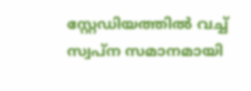സ്റ്റേഡിയത്തിൽ വച്ച് സ്വപ്ന സമാനമായി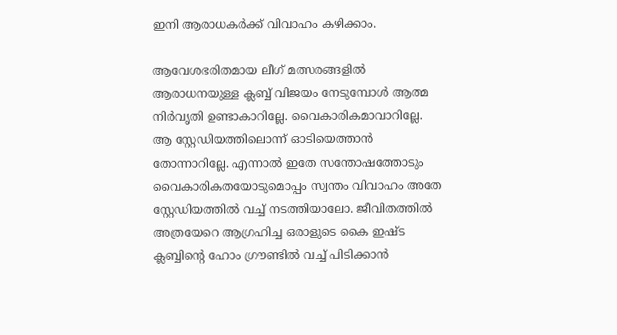ഇനി ആരാധകർക്ക് വിവാഹം കഴിക്കാം.

ആവേശഭരിതമായ ലീഗ് മത്സരങ്ങളിൽ ആരാധനയുള്ള ക്ലബ്ബ് വിജയം നേടുമ്പോൾ ആത്മ നിർവൃതി ഉണ്ടാകാറില്ലേ. വൈകാരികമാവാറില്ലേ. ആ സ്റ്റേഡിയത്തിലൊന്ന് ഓടിയെത്താൻ തോന്നാറില്ലേ. എന്നാൽ ഇതേ സന്തോഷത്തോടും വൈകാരികതയോടുമൊപ്പം സ്വന്തം വിവാഹം അതേ സ്റ്റേഡിയത്തിൽ വച്ച് നടത്തിയാലോ. ജീവിതത്തിൽ അത്രയേറെ ആഗ്രഹിച്ച ഒരാളുടെ കൈ ഇഷ്ട ക്ലബ്ബിന്റെ ഹോം ഗ്രൗണ്ടിൽ വച്ച് പിടിക്കാൻ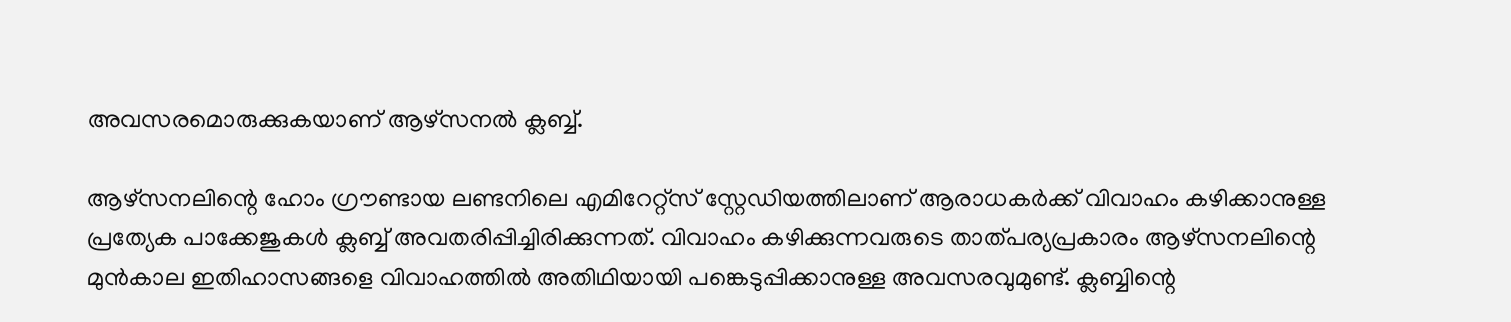അവസരമൊരുക്കുകയാണ് ആഴ്സനൽ ക്ലബ്ബ്.

ആഴ്സനലിന്റെ ഹോം ഗ്രൗണ്ടായ ലണ്ടനിലെ എമിറേറ്റ്സ് സ്റ്റേഡിയത്തിലാണ് ആരാധകർക്ക് വിവാഹം കഴിക്കാനുള്ള പ്രത്യേക പാക്കേജുകൾ ക്ലബ്ബ് അവതരിപ്പിച്ചിരിക്കുന്നത്. വിവാഹം കഴിക്കുന്നവരുടെ താത്പര്യപ്രകാരം ആഴ്സനലിന്റെ മുൻകാല ഇതിഹാസങ്ങളെ വിവാഹത്തിൽ അതിഥിയായി പങ്കെടുപ്പിക്കാനുള്ള അവസരവുമുണ്ട്. ക്ലബ്ബിന്റെ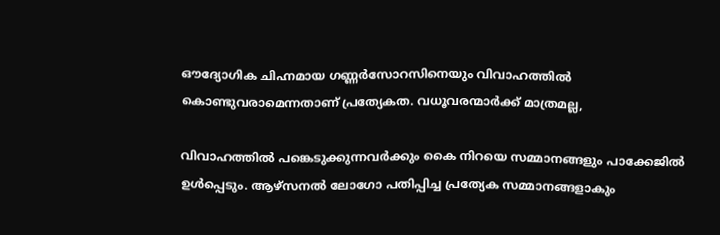ഔദ്യോഗിക ചിഹ്നമായ ഗണ്ണർസോറസിനെയും വിവാഹത്തിൽ കൊണ്ടുവരാമെന്നതാണ് പ്രത്യേകത. വധൂവരന്മാർക്ക് മാത്രമല്ല,

വിവാഹത്തിൽ പങ്കെടുക്കുന്നവർക്കും കൈ നിറയെ സമ്മാനങ്ങളും പാക്കേജിൽ ഉൾപ്പെടും. ആഴ്സനൽ ലോഗോ പതിപ്പിച്ച പ്രത്യേക സമ്മാനങ്ങളാകും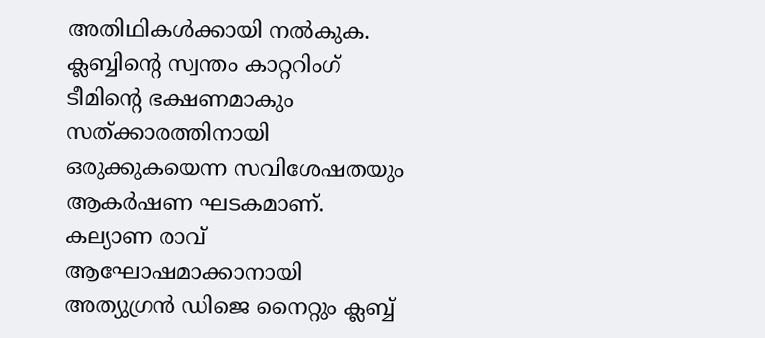അതിഥികൾക്കായി നൽകുക. ക്ലബ്ബിന്റെ സ്വന്തം കാറ്ററിംഗ് ടീമിന്റെ ഭക്ഷണമാകും സത്ക്കാരത്തിനായി ഒരുക്കുകയെന്ന സവിശേഷതയും ആകർഷണ ഘടകമാണ്. കല്യാണ രാവ് ആഘോഷമാക്കാനായി അത്യുഗ്രൻ ഡിജെ നൈറ്റും ക്ലബ്ബ്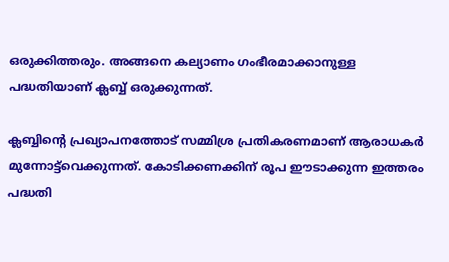ഒരുക്കിത്തരും. അങ്ങനെ കല്യാണം ഗംഭീരമാക്കാനുള്ള പദ്ധതിയാണ് ക്ലബ്ബ് ഒരുക്കുന്നത്.

ക്ലബ്ബിന്റെ പ്രഖ്യാപനത്തോട് സമ്മിശ്ര പ്രതികരണമാണ് ആരാധകർ മുന്നോട്ട്‌വെക്കുന്നത്. കോടിക്കണക്കിന് രൂപ ഈടാക്കുന്ന ഇത്തരം പദ്ധതി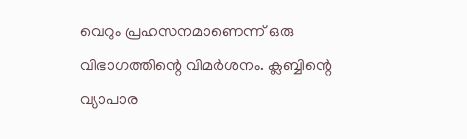വെറും പ്രഹസനമാണെന്ന് ഒരു വിഭാഗത്തിന്റെ വിമർശനം. ക്ലബ്ബിന്റെ വ്യാപാര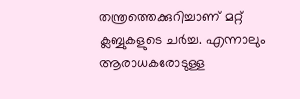തന്ത്രത്തെക്കുറിച്ചാണ് മറ്റ് ക്ലബ്ബുകളുടെ ചർച്ച. എന്നാലും ആരാധകരോടുള്ള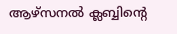ആഴ്സനൽ ക്ലബ്ബിന്റെ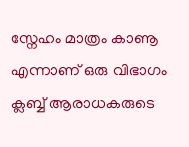സ്നേഹം മാത്രം കാണൂ എന്നാണ് ഒരു വിഭാഗം ക്ലബ്ബ് ആരാധകരുടെ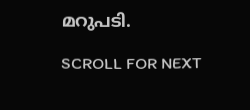മറുപടി.

SCROLL FOR NEXT